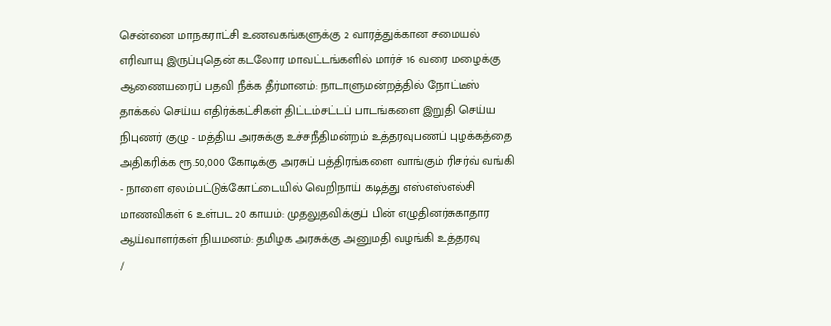சென்னை மாநகராட்சி உணவகங்களுக்கு 2 வாரத்துக்கான சமையல் எரிவாயு இருப்புதென் கடலோர மாவட்டங்களில் மார்ச் 16 வரை மழைக்கு ஆணையரைப் பதவி நீக்க தீர்மானம்: நாடாளுமன்றத்தில் நோட்டீஸ் தாக்கல் செய்ய எதிர்க்கட்சிகள் திட்டம்சட்டப் பாடங்களை இறுதி செய்ய நிபுணர் குழு - மத்திய அரசுக்கு உச்சநீதிமன்றம் உத்தரவுபணப் புழக்கத்தை அதிகரிக்க ரூ.50,000 கோடிக்கு அரசுப் பத்திரங்களை வாங்கும் ரிசர்வ் வங்கி - நாளை ஏலம்பட்டுக்கோட்டையில் வெறிநாய் கடித்து எஸ்எஸ்எல்சி மாணவிகள் 6 உள்பட 20 காயம்: முதலுதவிக்குப் பின் எழுதினர்சுகாதார ஆய்வாளர்கள் நியமனம்: தமிழக அரசுக்கு அனுமதி வழங்கி உத்தரவு
/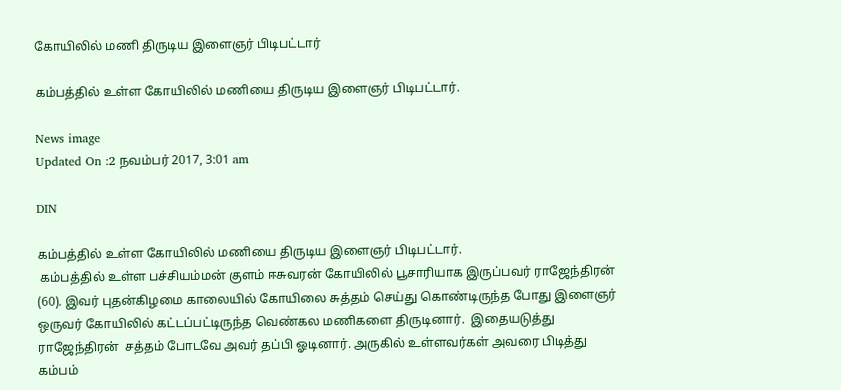கோயிலில் மணி திருடிய இளைஞர் பிடிபட்டார்

கம்பத்தில் உள்ள கோயிலில் மணியை திருடிய இளைஞர் பிடிபட்டார்.

News image
Updated On :2 நவம்பர் 2017, 3:01 am

DIN

கம்பத்தில் உள்ள கோயிலில் மணியை திருடிய இளைஞர் பிடிபட்டார்.
 கம்பத்தில் உள்ள பச்சியம்மன் குளம் ஈசுவரன் கோயிலில் பூசாரியாக இருப்பவர் ராஜேந்திரன் (60). இவர் புதன்கிழமை காலையில் கோயிலை சுத்தம் செய்து கொண்டிருந்த போது இளைஞர் ஒருவர் கோயிலில் கட்டப்பட்டிருந்த வெண்கல மணிகளை திருடினார்.  இதையடுத்து ராஜேந்திரன்  சத்தம் போடவே அவர் தப்பி ஓடினார். அருகில் உள்ளவர்கள் அவரை பிடித்து கம்பம்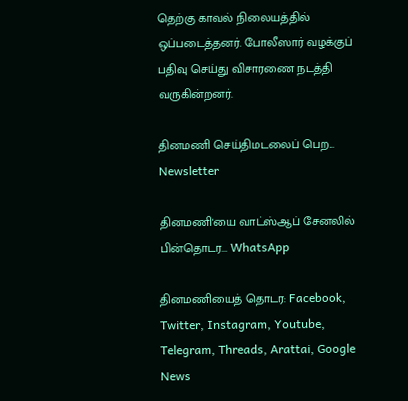தெற்கு காவல் நிலையத்தில் ஒப்படைத்தனர். போலீஸார் வழக்குப் பதிவு செய்து விசாரணை நடத்தி வருகின்றனர்.

தினமணி செய்திமடலைப் பெற... Newsletter

தினமணி'யை வாட்ஸ்ஆப் சேனலில் பின்தொடர... WhatsApp

தினமணியைத் தொடர: Facebook, Twitter, Instagram, Youtube, Telegram, Threads, Arattai, Google News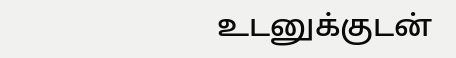உடனுக்குடன்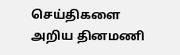செய்திகளை அறிய தினமணி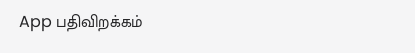App பதிவிறக்கம்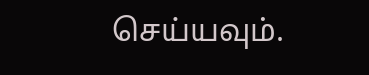செய்யவும்.